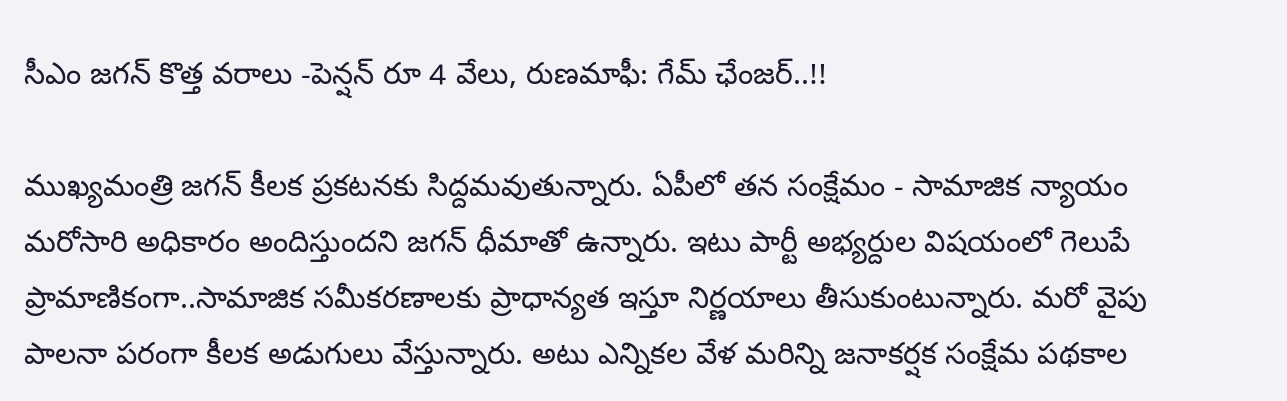సీఎం జగన్ కొత్త వరాలు -పెన్షన్ రూ 4 వేలు, రుణమాఫీ: గేమ్ ఛేంజర్..!!

ముఖ్యమంత్రి జగన్ కీలక ప్రకటనకు సిద్దమవుతున్నారు. ఏపీలో తన సంక్షేమం - సామాజిక న్యాయం మరోసారి అధికారం అందిస్తుందని జగన్ ధీమాతో ఉన్నారు. ఇటు పార్టీ అభ్యర్దుల విషయంలో గెలుపే ప్రామాణికంగా..సామాజిక సమీకరణాలకు ప్రాధాన్యత ఇస్తూ నిర్ణయాలు తీసుకుంటున్నారు. మరో వైపు పాలనా పరంగా కీలక అడుగులు వేస్తున్నారు. అటు ఎన్నికల వేళ మరిన్ని జనాకర్షక సంక్షేమ పథకాల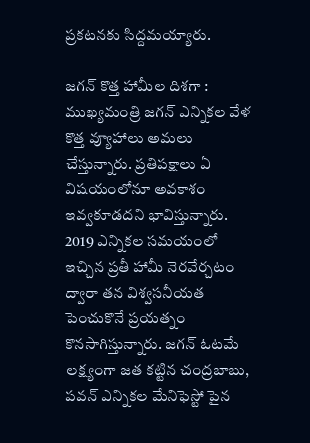ప్రకటనకు సిద్దమయ్యారు.

జగన్ కొత్త హామీల దిశగా : ముఖ్యమంత్రి జగన్ ఎన్నికల వేళ కొత్త వ్యూహాలు అమలు చేస్తున్నారు. ప్రతిపక్షాలు ఏ విషయంలోనూ అవకాశం ఇవ్వకూడదని భావిస్తున్నారు. 2019 ఎన్నికల సమయంలో ఇచ్చిన ప్రతీ హామీ నెరవేర్చటం ద్వారా తన విశ్వసనీయత పెంచుకొనే ప్రయత్నం కొనసాగిస్తున్నారు. జగన్ ఓటమే లక్ష్యంగా జత కట్టిన చంద్రబాబు, పవన్ ఎన్నికల మేనిఫెస్టో పైన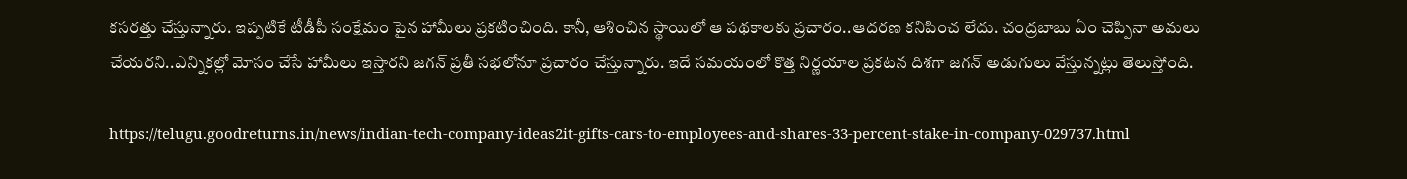కసరత్తు చేస్తున్నారు. ఇప్పటికే టీడీపీ సంక్షేమం పైన హామీలు ప్రకటించింది. కానీ, ఆశించిన స్థాయిలో ఆ పథకాలకు ప్రచారం..ఆదరణ కనిపించ లేదు. చంద్రబాబు ఏం చెప్పినా అమలు చేయరని..ఎన్నికల్లో మోసం చేసే హామీలు ఇస్తారని జగన్ ప్రతీ సభలోనూ ప్రచారం చేస్తున్నారు. ఇదే సమయంలో కొత్త నిర్ణయాల ప్రకటన దిశగా జగన్ అడుగులు వేస్తున్నట్లు తెలుస్తోంది.

https://telugu.goodreturns.in/news/indian-tech-company-ideas2it-gifts-cars-to-employees-and-shares-33-percent-stake-in-company-029737.html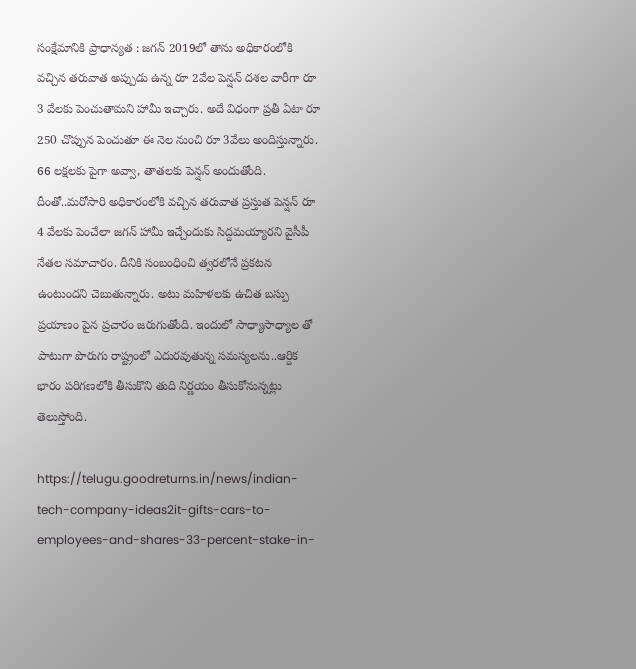సంక్షేమానికి ప్రాధాన్యత : జగన్ 2019లో తాను అధికారంలోకి వచ్చిన తరువాత అప్పుడు ఉన్న రూ 2వేల పెన్షన్ దశల వారీగా రూ 3 వేలకు పెంచుతామని హామీ ఇచ్చారు. అదే విధంగా ప్రతీ ఏటా రూ 250 చొప్పున పెంచుతూ ఈ నెల నుంచి రూ 3వేలు అందిస్తున్నారు. 66 లక్షలకు పైగా అవ్వా, తాతలకు పెన్షన్ అందుతోంది. దీంతో..మరోసారి అధికారంలోకి వచ్చిన తరువాత ప్రస్తుత పెన్షన్ రూ 4 వేలకు పెంచేలా జగన్ హామీ ఇచ్చేందుకు సిద్దమయ్యారని వైసీపీ నేతల సమాచారం. దీనికి సంబంధించి త్వరలోనే ప్రకటన ఉంటుందని చెబుతున్నారు. అటు మహిళలకు ఉచిత బస్పు ప్రయాణం పైన ప్రచారం జరుగుతోంది. ఇందులో సాధ్యాసాధ్యాల తో పాటుగా పొరుగు రాష్ట్రంలో ఎదురవుతున్న సమస్యలను..ఆర్దిక భారం పరిగణలోకి తీసుకొని తుది నిర్ణయం తీసుకోనున్నట్లు తెలుస్తోంది.

https://telugu.goodreturns.in/news/indian-tech-company-ideas2it-gifts-cars-to-employees-and-shares-33-percent-stake-in-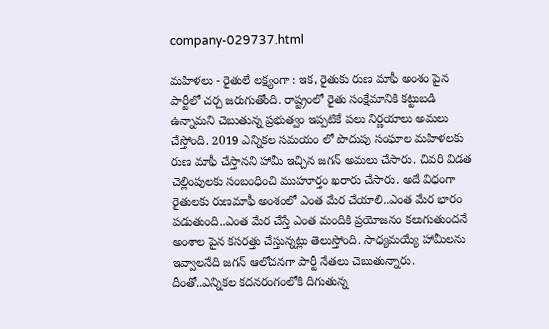company-029737.html

మహిళలు - రైతులే లక్ష్యంగా : ఇక, రైతుకు రుణ మాఫీ అంశం పైన పార్టీలో చర్చ జరుగుతోంది. రాష్ట్రంలో రైతు సంక్షేమానికి కట్టుబడి ఉన్నామని చెబుతున్న ప్రభుత్వం ఇప్పటికే పలు నిర్ణయాలు అమలు చేస్తోంది. 2019 ఎన్నికల సమయం లో పొదుపు సంఘాల మహిళలకు రుణ మాఫీ చేస్తానని హామీ ఇచ్చిన జగన్ అమలు చేసారు. చివరి విడత చెల్లింపులకు సంబంధించి ముహూర్తం ఖరారు చేసారు. అదే విధంగా రైతులకు రుణమాఫీ అంశంలో ఎంత మేర చేయాలి..ఎంత మేర భారం పడుతుంది..ఎంత మేర చేస్తే ఎంత మందికి ప్రయోజనం కలుగుతుందనే అంశాల పైన కసరత్తు చేస్తున్నట్లు తెలుస్తోంది. సాధ్యమయ్యే హామీలను ఇవ్వాలనేది జగన్ ఆలోచనగా పార్టీ నేతలు చెబుతున్నారు. దీంతో..ఎన్నికల కదనరంగంలోకి దిగుతున్న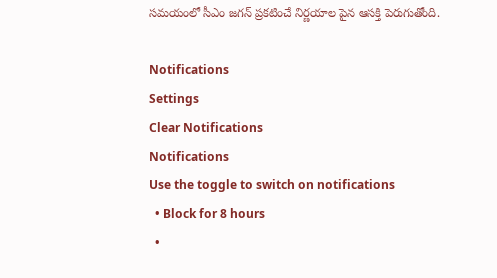సమయంలో సీఎం జగన్ ప్రకటించే నిర్ణయాల పైన ఆసక్తి పెరుగుతోంది.

Notifications
Settings
Clear Notifications
Notifications
Use the toggle to switch on notifications
  • Block for 8 hours
  •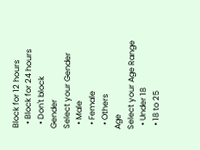Block for 12 hours
  • Block for 24 hours
  • Don't block
Gender
Select your Gender
  • Male
  • Female
  • Others
Age
Select your Age Range
  • Under 18
  • 18 to 25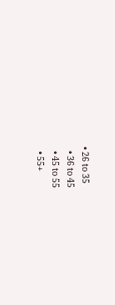• 26 to 35
  • 36 to 45
  • 45 to 55
  • 55+